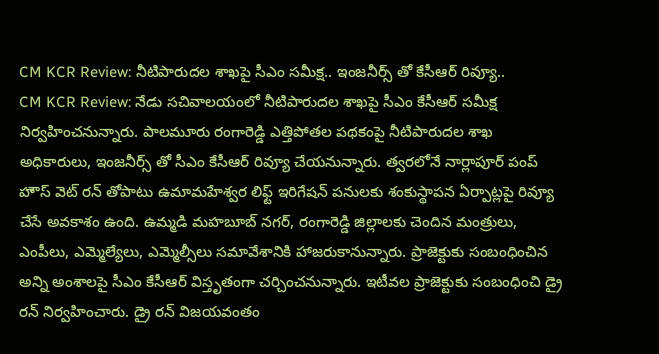CM KCR Review: నీటిపారుదల శాఖపై సీఎం సమీక్ష.. ఇంజనీర్స్ తో కేసీఆర్ రివ్యూ..
CM KCR Review: నేడు సచివాలయంలో నీటిపారుదల శాఖపై సీఎం కేసీఆర్ సమీక్ష నిర్వహించనున్నారు. పాలమూరు రంగారెడ్డి ఎత్తిపోతల పథకంపై నీటిపారుదల శాఖ అధికారులు, ఇంజనీర్స్ తో సీఎం కేసీఆర్ రివ్యూ చేయనున్నారు. త్వరలోనే నార్లాపూర్ పంప్ హౌస్ వెట్ రన్ తోపాటు ఉమామహేశ్వర లిఫ్ట్ ఇరిగేషన్ పనులకు శంకుస్థాపన ఏర్పాట్లపై రివ్యూ చేసే అవకాశం ఉంది. ఉమ్మడి మహబూబ్ నగర్, రంగారెడ్డి జిల్లాలకు చెందిన మంత్రులు, ఎంపీలు, ఎమ్మెల్యేలు, ఎమ్మెల్సీలు సమావేశానికి హాజరుకానున్నారు. ప్రాజెక్టుకు సంబంధించిన అన్ని అంశాలపై సీఎం కేసీఆర్ విస్తృతంగా చర్చించనున్నారు. ఇటీవల ప్రాజెక్టుకు సంబంధించి డ్రై రన్ నిర్వహించారు. డ్రై రన్ విజయవంతం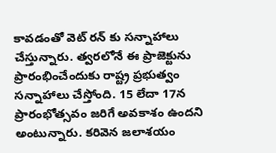కావడంతో వెట్ రన్ కు సన్నాహాలు చేస్తున్నారు. త్వరలోనే ఈ ప్రాజెక్టును ప్రారంభించేందుకు రాష్ట్ర ప్రభుత్వం సన్నాహాలు చేస్తోంది. 15 లేదా 17న ప్రారంభోత్సవం జరిగే అవకాశం ఉందని అంటున్నారు. కరివెన జలాశయం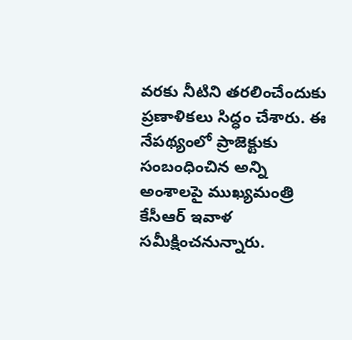వరకు నీటిని తరలించేందుకు ప్రణాళికలు సిద్ధం చేశారు. ఈ నేపథ్యంలో ప్రాజెక్టుకు సంబంధించిన అన్ని అంశాలపై ముఖ్యమంత్రి కేసీఆర్ ఇవాళ సమీక్షించనున్నారు.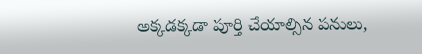అక్కడక్కడా పూర్తి చేయాల్సిన పనులు,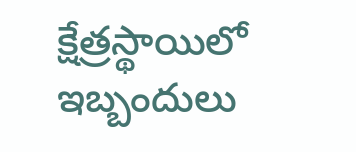క్షేత్రస్థాయిలో ఇబ్బందులు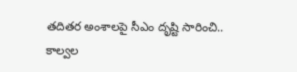తదితర అంశాలపై సీఎం దృష్టి సారించి.. కాల్వల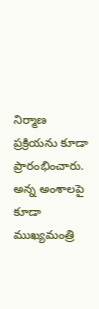నిర్మాణ ప్రక్రియను కూడా ప్రారంభించారు. అన్న అంశాలపై కూడా ముఖ్యమంత్రి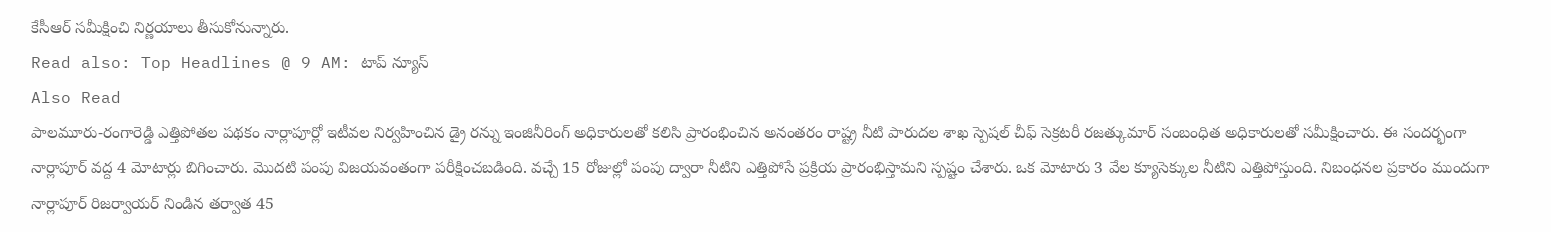కేసీఆర్ సమీక్షించి నిర్ణయాలు తీసుకోనున్నారు.
Read also: Top Headlines @ 9 AM: టాప్ న్యూస్
Also Read
పాలమూరు-రంగారెడ్డి ఎత్తిపోతల పథకం నార్లాపూర్లో ఇటీవల నిర్వహించిన డ్రై రన్ను ఇంజినీరింగ్ అధికారులతో కలిసి ప్రారంభించిన అనంతరం రాష్ట్ర నీటి పారుదల శాఖ స్పెషల్ చీఫ్ సెక్రటరీ రజత్కుమార్ సంబంధిత అధికారులతో సమీక్షించారు. ఈ సందర్భంగా నార్లాపూర్ వద్ద 4 మోటార్లు బిగించారు. మొదటి పంపు విజయవంతంగా పరీక్షించబడింది. వచ్చే 15 రోజుల్లో పంపు ద్వారా నీటిని ఎత్తిపోసే ప్రక్రియ ప్రారంభిస్తామని స్పష్టం చేశారు. ఒక మోటారు 3 వేల క్యూసెక్కుల నీటిని ఎత్తిపోస్తుంది. నిబంధనల ప్రకారం ముందుగా నార్లాపూర్ రిజర్వాయర్ నిండిన తర్వాత 45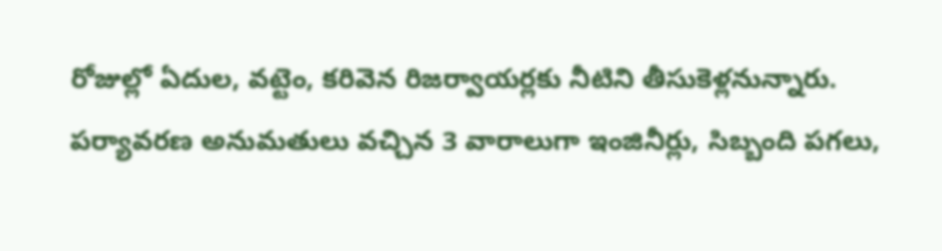రోజుల్లో ఏదుల, వట్టెం, కరివెన రిజర్వాయర్లకు నీటిని తీసుకెళ్లనున్నారు. పర్యావరణ అనుమతులు వచ్చిన 3 వారాలుగా ఇంజినీర్లు, సిబ్బంది పగలు,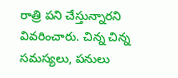రాత్రి పని చేస్తున్నారని వివరించారు. చిన్న చిన్న సమస్యలు, పనులు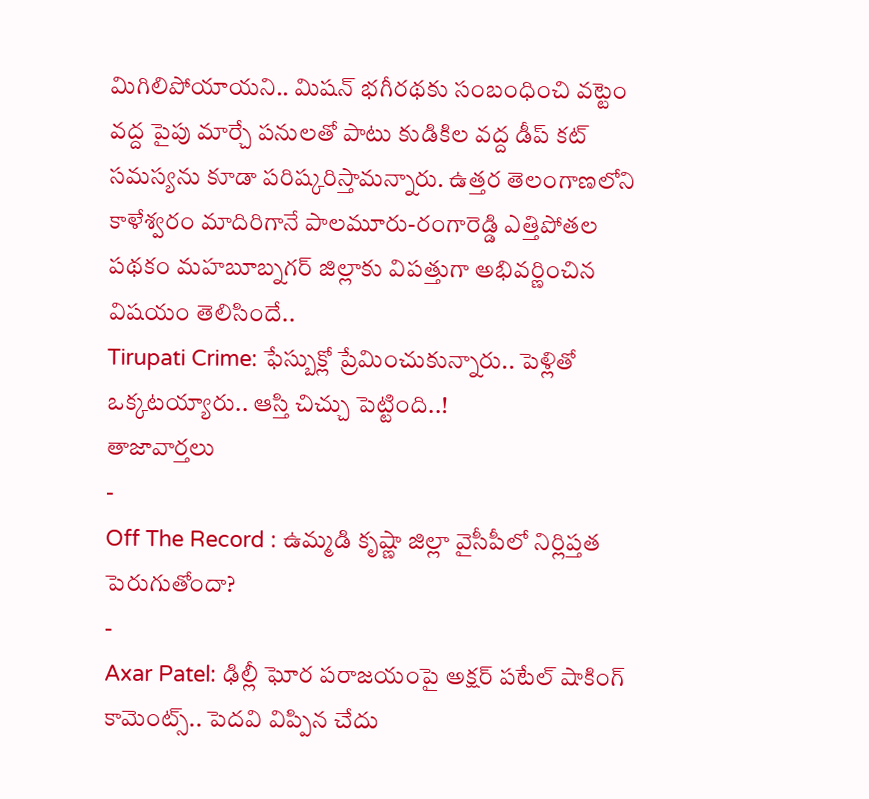మిగిలిపోయాయని.. మిషన్ భగీరథకు సంబంధించి వట్టెం వద్ద పైపు మార్చే పనులతో పాటు కుడికిల వద్ద డీప్ కట్ సమస్యను కూడా పరిష్కరిస్తామన్నారు. ఉత్తర తెలంగాణలోని కాళేశ్వరం మాదిరిగానే పాలమూరు-రంగారెడ్డి ఎత్తిపోతల పథకం మహబూబ్నగర్ జిల్లాకు విపత్తుగా అభివర్ణించిన విషయం తెలిసిందే..
Tirupati Crime: ఫేస్బుక్లో ప్రేమించుకున్నారు.. పెళ్లితో ఒక్కటయ్యారు.. ఆస్తి చిచ్చు పెట్టింది..!
తాజావార్తలు
-
Off The Record : ఉమ్మడి కృష్ణా జిల్లా వైసీపీలో నిర్లిప్తత పెరుగుతోందా?
-
Axar Patel: ఢిల్లీ ఘోర పరాజయంపై అక్షర్ పటేల్ షాకింగ్ కామెంట్స్.. పెదవి విప్పిన చేదు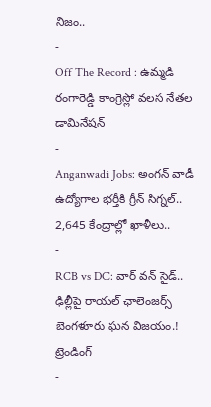నిజం..
-
Off The Record : ఉమ్మడి రంగారెడ్డి కాంగ్రెస్లో వలస నేతల డామినేషన్
-
Anganwadi Jobs: అంగన్ వాడీ ఉద్యోగాల భర్తీకి గ్రీన్ సిగ్నల్.. 2,645 కేంద్రాల్లో ఖాళీలు..
-
RCB vs DC: వార్ వన్ సైడ్.. ఢిల్లీపై రాయల్ ఛాలెంజర్స్ బెంగళూరు ఘన విజయం.!
ట్రెండింగ్
-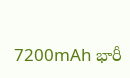7200mAh భారీ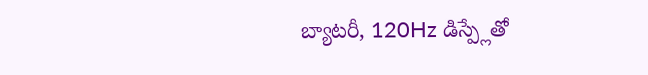బ్యాటరీ, 120Hz డిస్ప్లేతో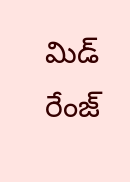మిడ్ రేంజ్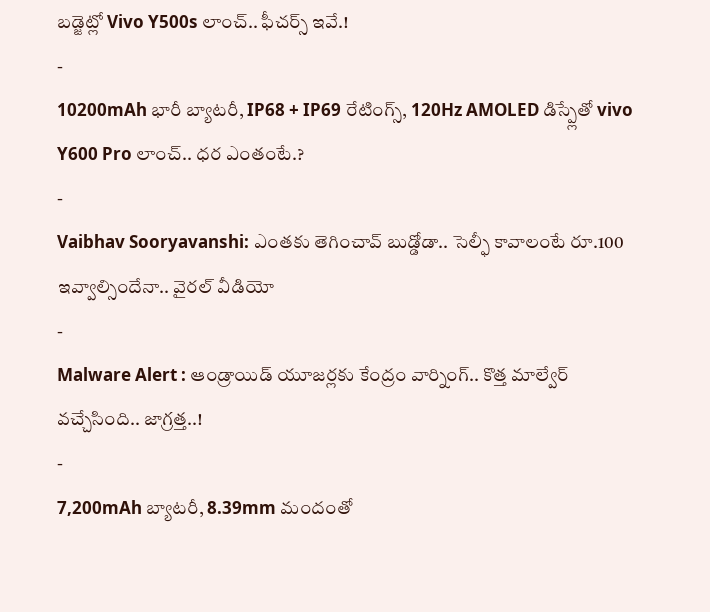బడ్జెట్లో Vivo Y500s లాంచ్.. ఫీచర్స్ ఇవే.!
-
10200mAh భారీ బ్యాటరీ, IP68 + IP69 రేటింగ్స్, 120Hz AMOLED డిస్ప్లేతో vivo Y600 Pro లాంచ్.. ధర ఎంతంటే.?
-
Vaibhav Sooryavanshi: ఎంతకు తెగించావ్ బుడ్డోడా.. సెల్ఫీ కావాలంటే రూ.100 ఇవ్వాల్సిందేనా.. వైరల్ వీడియో
-
Malware Alert : ఆండ్రాయిడ్ యూజర్లకు కేంద్రం వార్నింగ్.. కొత్త మాల్వేర్ వచ్చేసింది.. జాగ్రత్త..!
-
7,200mAh బ్యాటరీ, 8.39mm మందంతో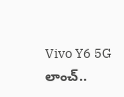Vivo Y6 5G లాంచ్..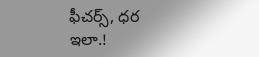ఫీచర్స్, ధర ఇలా.!